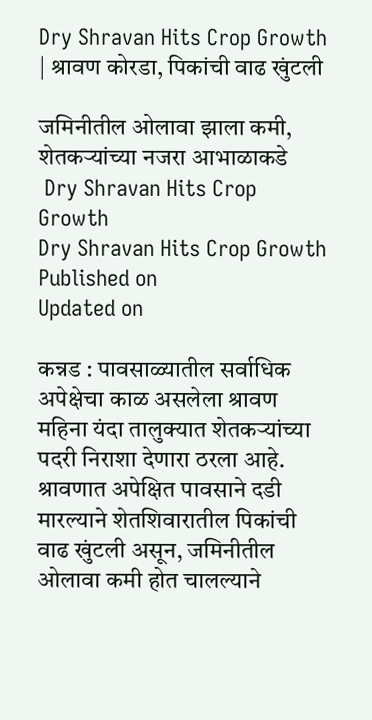Dry Shravan Hits Crop Growth | श्रावण कोरडा, पिकांची वाढ खुंटली

जमिनीतील ओलावा झाला कमी, शेतकऱ्यांच्या नजरा आभाळाकडे
 Dry Shravan Hits Crop Growth
Dry Shravan Hits Crop Growth
Published on
Updated on

कन्नड : पावसाळ्यातील सर्वाधिक अपेक्षेचा काळ असलेला श्रावण महिना यंदा तालुक्यात शेतकऱ्यांच्या पदरी निराशा देणारा ठरला आहे. श्रावणात अपेक्षित पावसाने दडी मारल्याने शेतशिवारातील पिकांची वाढ खुंटली असून, जमिनीतील ओलावा कमी होत चालल्याने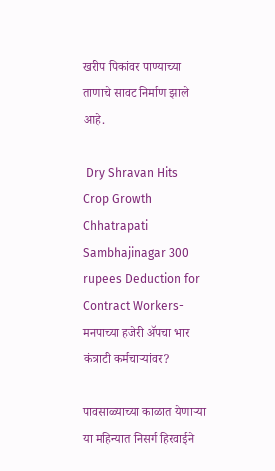खरीप पिकांवर पाण्याच्या ताणाचे सावट निर्माण झाले आहे.

 Dry Shravan Hits Crop Growth
Chhatrapati Sambhajinagar 300 rupees Deduction for Contract Workers-मनपाच्या हजेरी ॲपचा भार कंत्राटी कर्मचाऱ्यांवर?

पावसाळ्याच्या काळात येणाऱ्या या महिन्यात निसर्ग हिरवाईने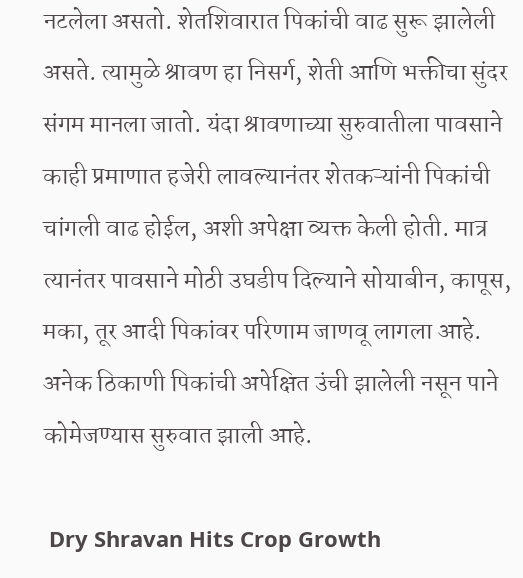नटलेला असतो. शेतशिवारात पिकांची वाढ सुरू झालेली असते. त्यामुळे श्रावण हा निसर्ग, शेती आणि भक्तीचा सुंदर संगम मानला जातो. यंदा श्रावणाच्या सुरुवातीला पावसाने काही प्रमाणात हजेरी लावल्यानंतर शेतकऱ्यांनी पिकांची चांगली वाढ होईल, अशी अपेक्षा व्यक्त केली होती. मात्र त्यानंतर पावसाने मोठी उघडीप दिल्याने सोयाबीन, कापूस, मका, तूर आदी पिकांवर परिणाम जाणवू लागला आहे. अनेक ठिकाणी पिकांची अपेक्षित उंची झालेली नसून पाने कोमेजण्यास सुरुवात झाली आहे.

 Dry Shravan Hits Crop Growth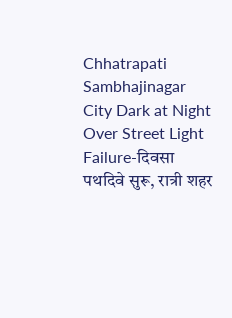Chhatrapati Sambhajinagar City Dark at Night Over Street Light Failure-दिवसा पथदिवे सुरू, रात्री शहर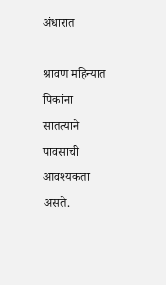अंधारात

श्रावण महिन्यात पिकांना सातत्याने पावसाची आवश्यकता असते.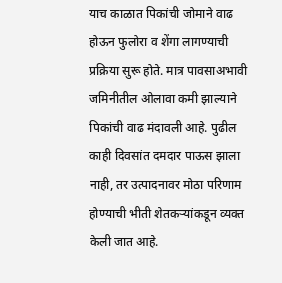याच काळात पिकांची जोमाने वाढ होऊन फुलोरा व शेंगा लागण्याची प्रक्रिया सुरू होते. मात्र पावसाअभावी जमिनीतील ओलावा कमी झाल्याने पिकांची वाढ मंदावली आहे. पुढील काही दिवसांत दमदार पाऊस झाला नाही, तर उत्पादनावर मोठा परिणाम होण्याची भीती शेतकऱ्यांकडून व्यक्त केली जात आहे.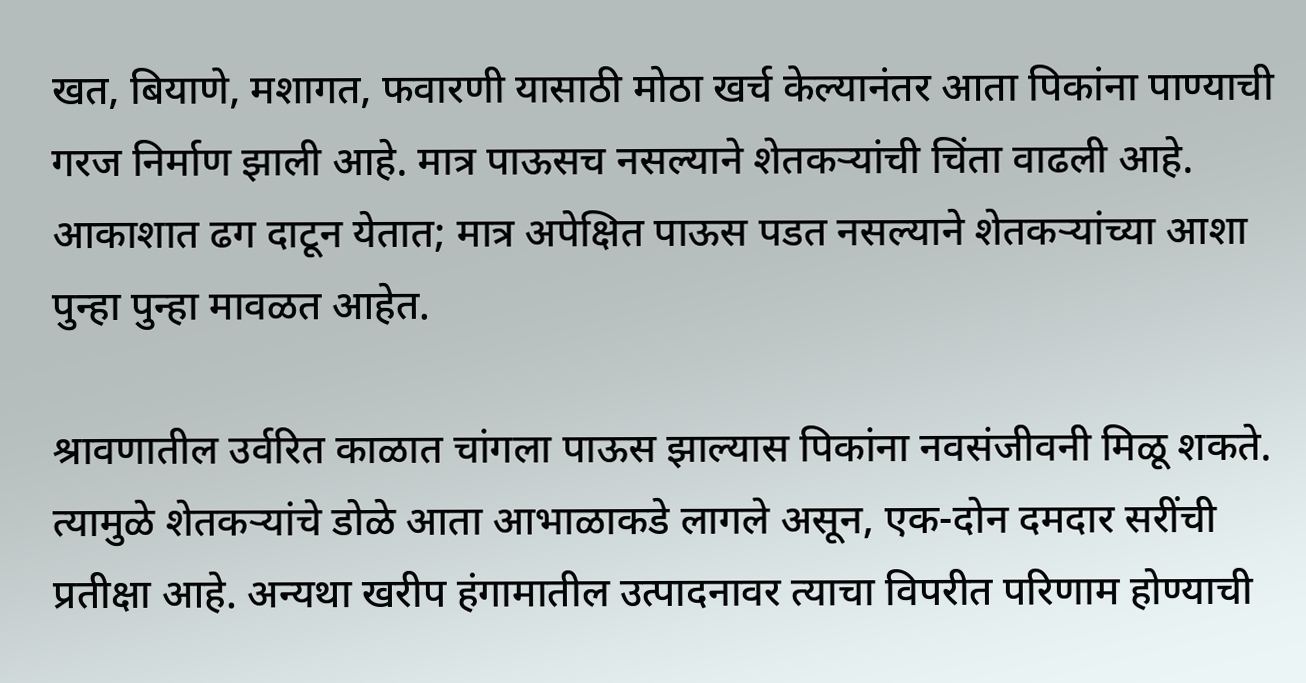खत, बियाणे, मशागत, फवारणी यासाठी मोठा खर्च केल्यानंतर आता पिकांना पाण्याची गरज निर्माण झाली आहे. मात्र पाऊसच नसल्याने शेतकऱ्यांची चिंता वाढली आहे. आकाशात ढग दाटून येतात; मात्र अपेक्षित पाऊस पडत नसल्याने शेतकऱ्यांच्या आशा पुन्हा पुन्हा मावळत आहेत.

श्रावणातील उर्वरित काळात चांगला पाऊस झाल्यास पिकांना नवसंजीवनी मिळू शकते. त्यामुळे शेतकऱ्यांचे डोळे आता आभाळाकडे लागले असून, एक-दोन दमदार सरींची प्रतीक्षा आहे. अन्यथा खरीप हंगामातील उत्पादनावर त्याचा विपरीत परिणाम होण्याची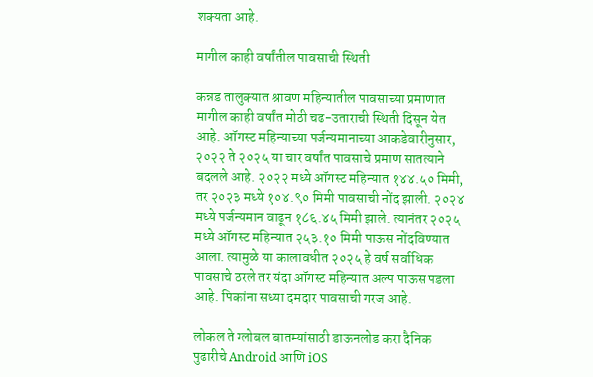शक्यता आहे.

मागील काही वर्षांतील पावसाची स्थिती

कन्नड तालुक्यात श्रावण महिन्यातील पावसाच्या प्रमाणात मागील काही वर्षांत मोठी चढ-उताराची स्थिती दिसून येत आहे. ऑगस्ट महिन्याच्या पर्जन्यमानाच्या आकडेवारीनुसार, २०२२ ते २०२५ या चार वर्षांत पावसाचे प्रमाण सातत्याने बदलले आहे. २०२२ मध्ये ऑगस्ट महिन्यात १४४.५० मिमी, तर २०२३ मध्ये १०४.९० मिमी पावसाची नोंद झाली. २०२४ मध्ये पर्जन्यमान वाढून १८६.४५ मिमी झाले. त्यानंतर २०२५ मध्ये ऑगस्ट महिन्यात २५३.१० मिमी पाऊस नोंदविण्यात आला. त्यामुळे या कालावधीत २०२५ हे वर्ष सर्वाधिक पावसाचे ठरले तर यंदा ऑगस्ट महिन्यात अल्प पाऊस पडला आहे. पिकांना सध्या दमदार पावसाची गरज आहे.

लोकल ते ग्लोबल बातम्यांसाठी डाऊनलोड करा दैनिक पुढारीचे Android आणि iOS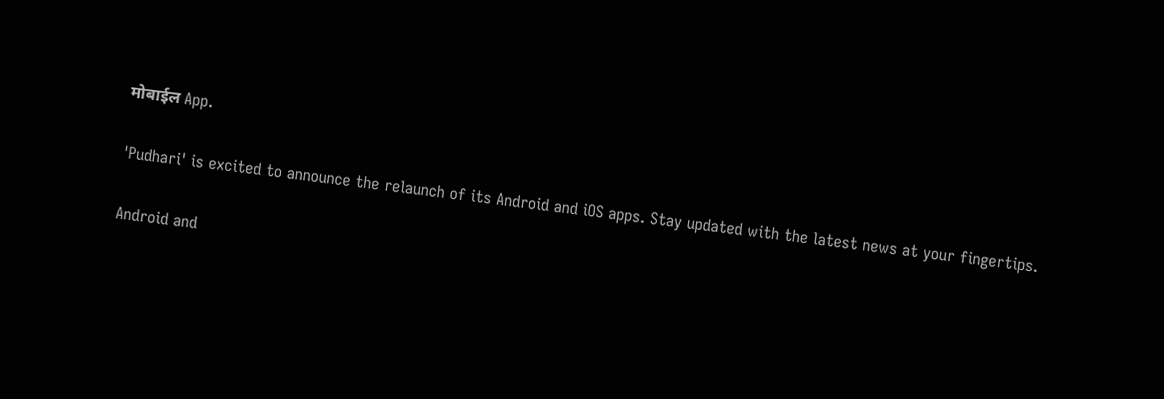मोबाईल App.

'Pudhari' is excited to announce the relaunch of its Android and iOS apps. Stay updated with the latest news at your fingertips.

Android and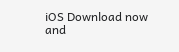iOS Download now and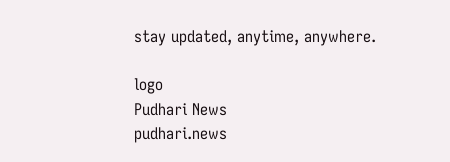stay updated, anytime, anywhere.

logo
Pudhari News
pudhari.news